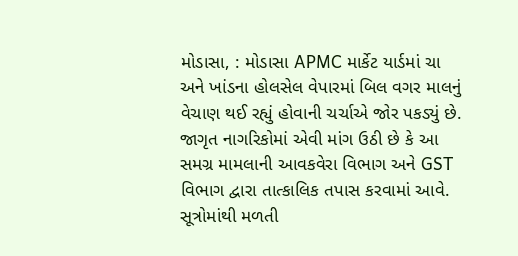મોડાસા, : મોડાસા APMC માર્કેટ યાર્ડમાં ચા અને ખાંડના હોલસેલ વેપારમાં બિલ વગર માલનું વેચાણ થઈ રહ્યું હોવાની ચર્ચાએ જોર પકડ્યું છે. જાગૃત નાગરિકોમાં એવી માંગ ઉઠી છે કે આ સમગ્ર મામલાની આવકવેરા વિભાગ અને GST વિભાગ દ્વારા તાત્કાલિક તપાસ કરવામાં આવે.
સૂત્રોમાંથી મળતી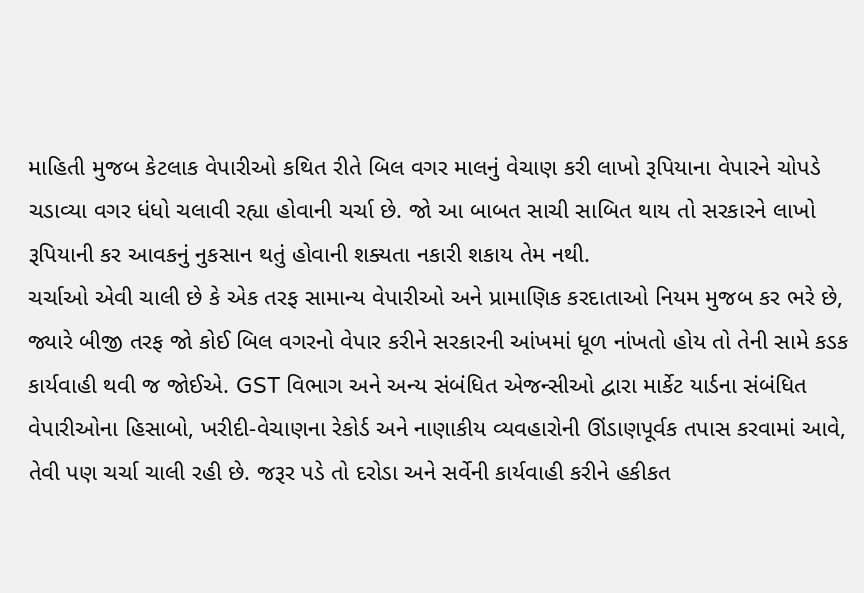માહિતી મુજબ કેટલાક વેપારીઓ કથિત રીતે બિલ વગર માલનું વેચાણ કરી લાખો રૂપિયાના વેપારને ચોપડે ચડાવ્યા વગર ધંધો ચલાવી રહ્યા હોવાની ચર્ચા છે. જો આ બાબત સાચી સાબિત થાય તો સરકારને લાખો રૂપિયાની કર આવકનું નુકસાન થતું હોવાની શક્યતા નકારી શકાય તેમ નથી.
ચર્ચાઓ એવી ચાલી છે કે એક તરફ સામાન્ય વેપારીઓ અને પ્રામાણિક કરદાતાઓ નિયમ મુજબ કર ભરે છે, જ્યારે બીજી તરફ જો કોઈ બિલ વગરનો વેપાર કરીને સરકારની આંખમાં ધૂળ નાંખતો હોય તો તેની સામે કડક કાર્યવાહી થવી જ જોઈએ. GST વિભાગ અને અન્ય સંબંધિત એજન્સીઓ દ્વારા માર્કેટ યાર્ડના સંબંધિત વેપારીઓના હિસાબો, ખરીદી-વેચાણના રેકોર્ડ અને નાણાકીય વ્યવહારોની ઊંડાણપૂર્વક તપાસ કરવામાં આવે, તેવી પણ ચર્ચા ચાલી રહી છે. જરૂર પડે તો દરોડા અને સર્વેની કાર્યવાહી કરીને હકીકત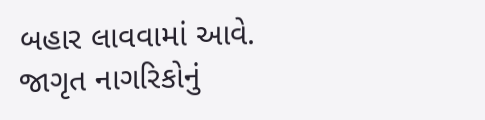બહાર લાવવામાં આવે.
જાગૃત નાગરિકોનું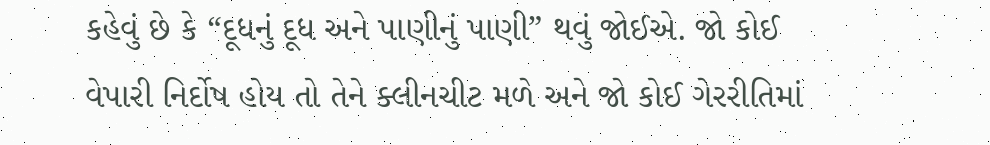કહેવું છે કે “દૂધનું દૂધ અને પાણીનું પાણી” થવું જોઈએ. જો કોઈ વેપારી નિર્દોષ હોય તો તેને ક્લીનચીટ મળે અને જો કોઈ ગેરરીતિમાં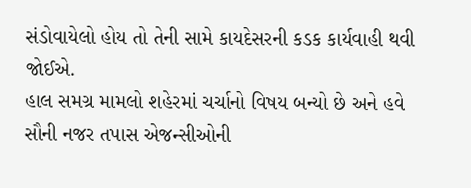સંડોવાયેલો હોય તો તેની સામે કાયદેસરની કડક કાર્યવાહી થવી જોઈએ.
હાલ સમગ્ર મામલો શહેરમાં ચર્ચાનો વિષય બન્યો છે અને હવે સૌની નજર તપાસ એજન્સીઓની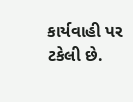કાર્યવાહી પર ટકેલી છે.